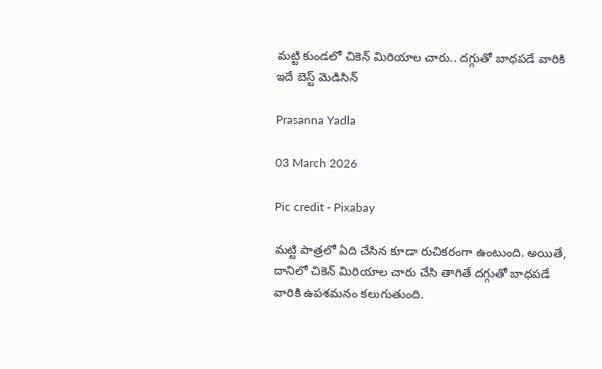మట్టి కుండలో చికెన్ మిరియాల చారు.. దగ్గుతో బాధపడే వారికి ఇదే బెస్ట్ మెడిసిన్

Prasanna Yadla

03 March 2026

Pic credit - Pixabay

మట్టి పాత్రలో ఏది చేసిన కూడా రుచికరంగా ఉంటుంది. అయితే, దానిలో చికెన్ మిరియాల చారు చేసి తాగితే దగ్గుతో బాధపడే వారికి ఉపశమనం కలుగుతుంది.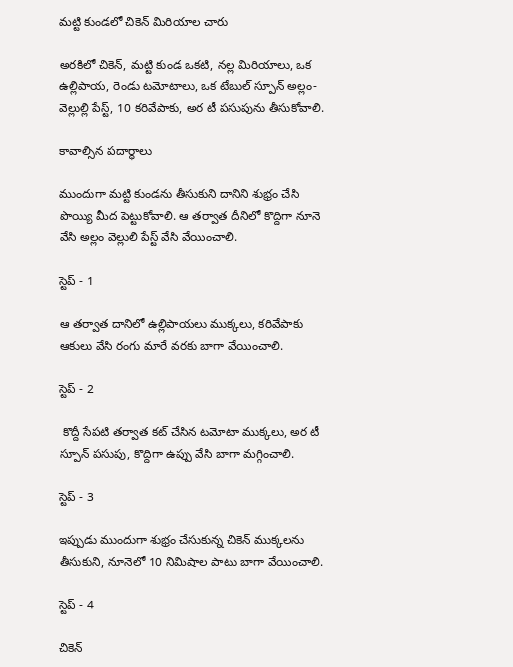మట్టి కుండలో చికెన్ మిరియాల చారు

అరకిలో చికెన్, మట్టి కుండ ఒకటి, నల్ల మిరియాలు, ఒక ఉల్లిపాయ, రెండు టమోటాలు, ఒక టేబుల్ స్పూన్ అల్లం-వెల్లుల్లి పేస్ట్, 10 కరివేపాకు, అర టీ పసుపును తీసుకోవాలి.

కావాల్సిన పదార్ధాలు

ముందుగా మట్టి కుండను తీసుకుని దానిని శుభ్రం చేసి పొయ్యి మీద పెట్టుకోవాలి. ఆ తర్వాత దీనిలో కొద్దిగా నూనె వేసి అల్లం వెల్లులి పేస్ట్ వేసి వేయించాలి.

స్టెప్ - 1

ఆ తర్వాత దానిలో ఉల్లిపాయలు ముక్కలు, కరివేపాకు ఆకులు వేసి రంగు మారే వరకు బాగా వేయించాలి.

స్టెప్ - 2

 కొద్దీ సేపటి తర్వాత కట్ చేసిన టమోటా ముక్కలు, అర టీ స్పూన్ పసుపు, కొద్దిగా ఉప్పు వేసి బాగా మగ్గించాలి.

స్టెప్ - 3

ఇప్పుడు ముందుగా శుభ్రం చేసుకున్న చికెన్ ముక్కలను తీసుకుని, నూనెలో 10 నిమిషాల పాటు బాగా వేయించాలి.

స్టెప్ - 4

చికెన్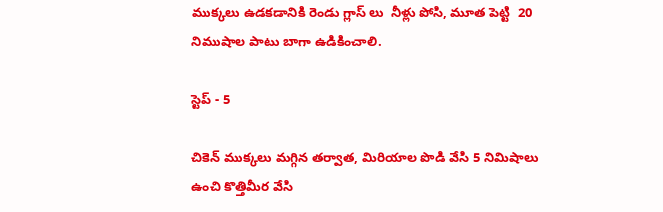ముక్కలు ఉడకడానికి రెండు గ్లాస్ లు  నీళ్లు పోసి, మూత పెట్టి  20 నిముషాల పాటు బాగా ఉడికించాలి.

స్టెప్ - 5

చికెన్ ముక్కలు మగ్గిన తర్వాత, మిరియాల పొడి వేసి 5 నిమిషాలు ఉంచి కొత్తిమీర వేసి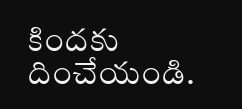కిందకు దించేయండి.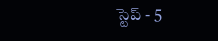స్టెప్ - 5